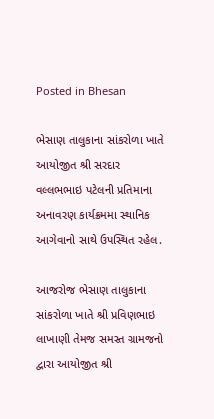Posted in Bhesan

ભેસાણ તાલુકાના સાંકરોળા ખાતે આયોજીત શ્રી સરદાર વલ્લભભાઇ પટેલની પ્રતિમાના અનાવરણ કાર્યક્રમમા સ્થાનિક આગેવાનો સાથે ઉપસ્થિત રહેલ.

આજરોજ ભેસાણ તાલુકાના સાંકરોળા ખાતે શ્રી પ્રવિણભાઇ લાખાણી તેમજ સમસ્ત ગ્રામજનો દ્વારા આયોજીત શ્રી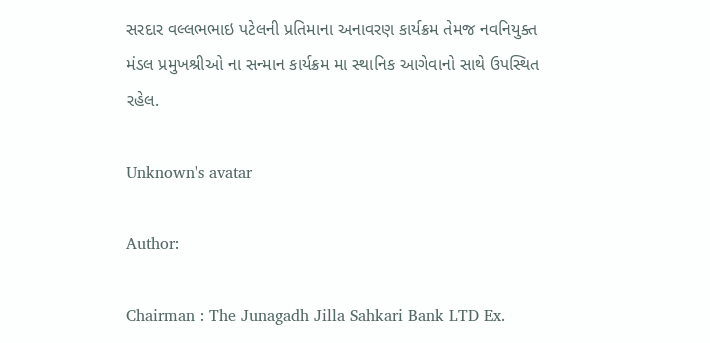સરદાર વલ્લભભાઇ પટેલની પ્રતિમાના અનાવરણ કાર્યક્રમ તેમજ નવનિયુક્ત મંડલ પ્રમુખશ્રીઓ ના સન્માન કાર્યક્રમ મા સ્થાનિક આગેવાનો સાથે ઉપસ્થિત રહેલ.

Unknown's avatar

Author:

Chairman : The Junagadh Jilla Sahkari Bank LTD Ex.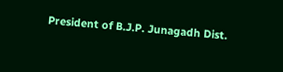President of B.J.P. Junagadh Dist.